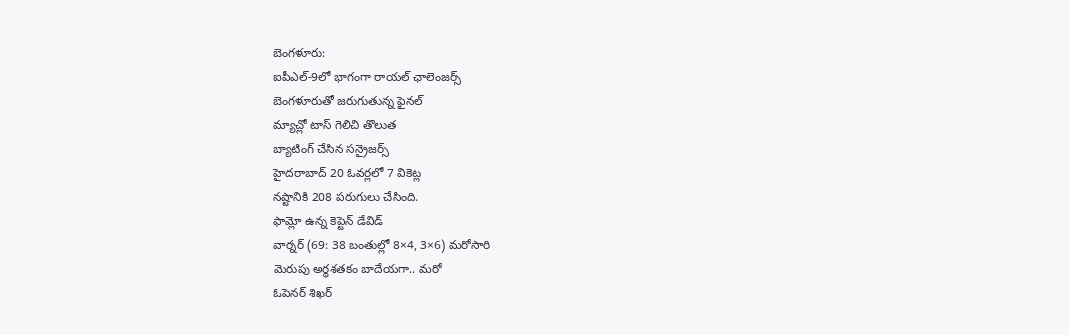బెంగళూరు:
ఐపీఎల్-9లో భాగంగా రాయల్ ఛాలెంజర్స్
బెంగళూరుతో జరుగుతున్న ఫైనల్
మ్యాచ్లో టాస్ గెలిచి తొలుత
బ్యాటింగ్ చేసిన సన్రైజర్స్
హైదరాబాద్ 20 ఓవర్లలో 7 వికెట్ల
నష్టానికి 208 పరుగులు చేసింది.
ఫామ్లో ఉన్న కెప్టెన్ డేవిడ్
వార్నర్ (69: 38 బంతుల్లో 8×4, 3×6) మరోసారి
మెరుపు అర్ధశతకం బాదేయగా.. మరో
ఓపెనర్ శిఖర్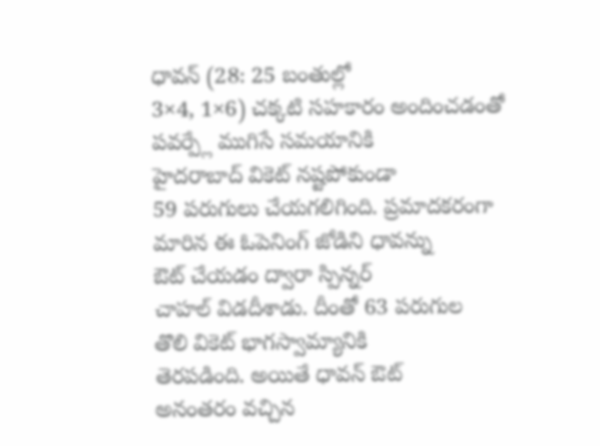ధావన్ (28: 25 బంతుల్లో
3×4, 1×6) చక్కటి సహకారం అందించడంతో
పవర్ప్లే ముగిసే సమయానికి
హైదరాబాద్ వికెట్ నష్టపోకుండా
59 పరుగులు చేయగలిగింది. ప్రమాదకరంగా
మారిన ఈ ఓపెనింగ్ జోడిని ధావన్ను
ఔట్ చేయడం ద్వారా స్పిన్నర్
చాహల్ విడదీశాడు. దీంతో 63 పరుగుల
తొలి వికెట్ భాగస్వామ్యానికి
తెరపడింది. అయితే ధావన్ ఔట్
అనంతరం వచ్చిన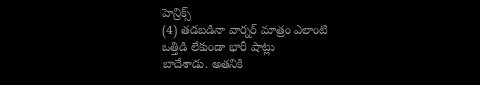హెన్రిక్స్
(4) తడబడినా వార్నర్ మాత్రం ఎలాంటి
ఒత్తిడి లేకుండా భారీ షాట్లు
బాదేశాడు. అతనికి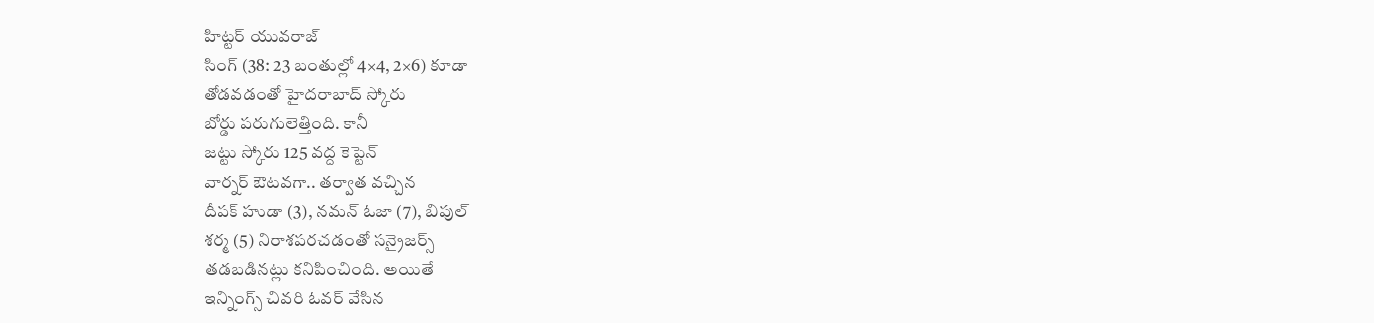హిట్టర్ యువరాజ్
సింగ్ (38: 23 బంతుల్లో 4×4, 2×6) కూడా
తోడవడంతో హైదరాబాద్ స్కోరు
బోర్డు పరుగులెత్తింది. కానీ
జట్టు స్కోరు 125 వద్ద కెప్టెన్
వార్నర్ ఔటవగా.. తర్వాత వచ్చిన
దీపక్ హుడా (3), నమన్ ఓజా (7), బిపుల్
శర్మ (5) నిరాశపరచడంతో సన్రైజర్స్
తడబడినట్లు కనిపించింది. అయితే
ఇన్నింగ్స్ చివరి ఓవర్ వేసిన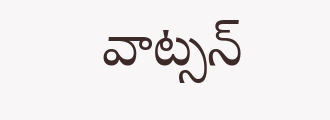వాట్సన్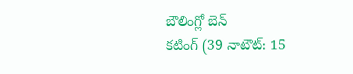బౌలింగ్లో బెన్
కటింగ్ (39 నాటౌట్: 15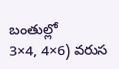బంతుల్లో
3×4, 4×6) వరుస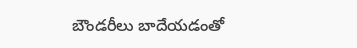బౌండరీలు బాదేయడంతో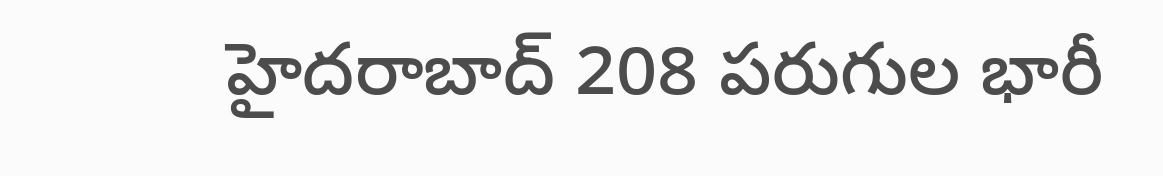హైదరాబాద్ 208 పరుగుల భారీ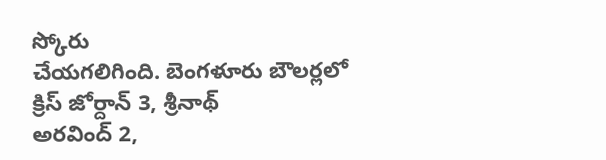స్కోరు
చేయగలిగింది. బెంగళూరు బౌలర్లలో
క్రిస్ జోర్దాన్ 3, శ్రీనాథ్
అరవింద్ 2,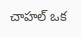చాహల్ ఒక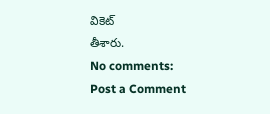వికెట్
తీశారు.
No comments:
Post a Comment